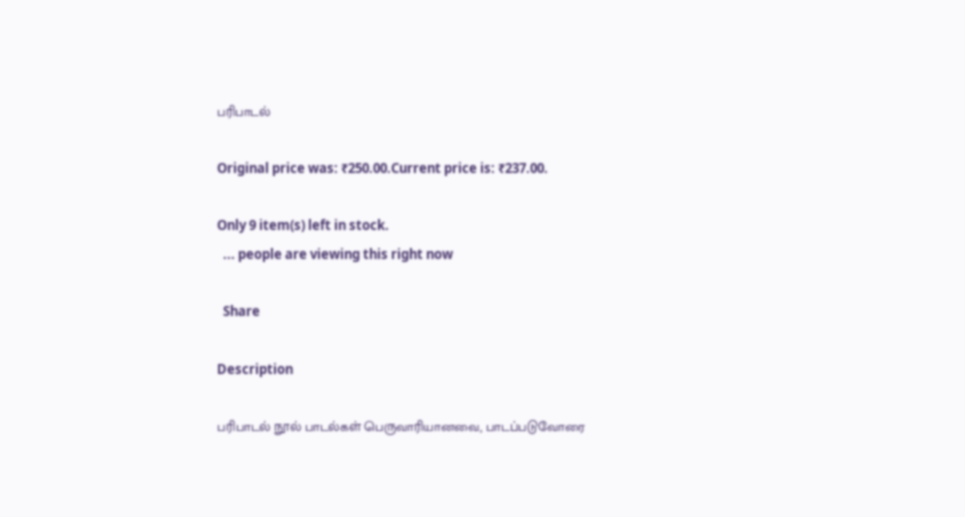பரிபாடல்

Original price was: ₹250.00.Current price is: ₹237.00.

Only 9 item(s) left in stock.
  ... people are viewing this right now

  Share

Description

பரிபாடல் நூல் பாடல்கள் பெருவாரியானவை, பாடப்படுவோரை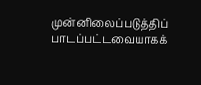முன்னிலைப்படுத்திப் பாடப்பட்டவையாகக்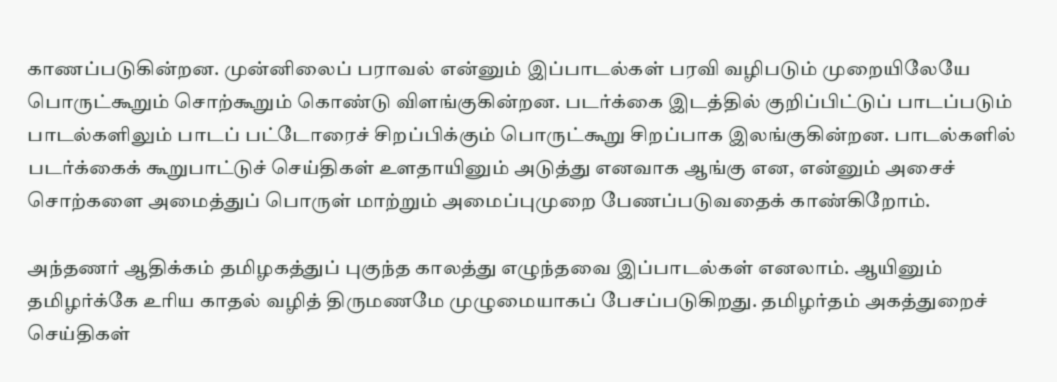காணப்படுகின்றன. முன்னிலைப் பராவல் என்னும் இப்பாடல்கள் பரவி வழிபடும் முறையிலேயே பொருட்கூறும் சொற்கூறும் கொண்டு விளங்குகின்றன. படர்க்கை இடத்தில் குறிப்பிட்டுப் பாடப்படும் பாடல்களிலும் பாடப் பட்டோரைச் சிறப்பிக்கும் பொருட்கூறு சிறப்பாக இலங்குகின்றன. பாடல்களில் படர்க்கைக் கூறுபாட்டுச் செய்திகள் உளதாயினும் அடுத்து எனவாக ஆங்கு என, என்னும் அசைச் சொற்களை அமைத்துப் பொருள் மாற்றும் அமைப்புமுறை பேணப்படுவதைக் காண்கிறோம்.

அந்தணர் ஆதிக்கம் தமிழகத்துப் புகுந்த காலத்து எழுந்தவை இப்பாடல்கள் எனலாம். ஆயினும் தமிழர்க்கே உரிய காதல் வழித் திருமணமே முழுமையாகப் பேசப்படுகிறது. தமிழர்தம் அகத்துறைச் செய்திகள்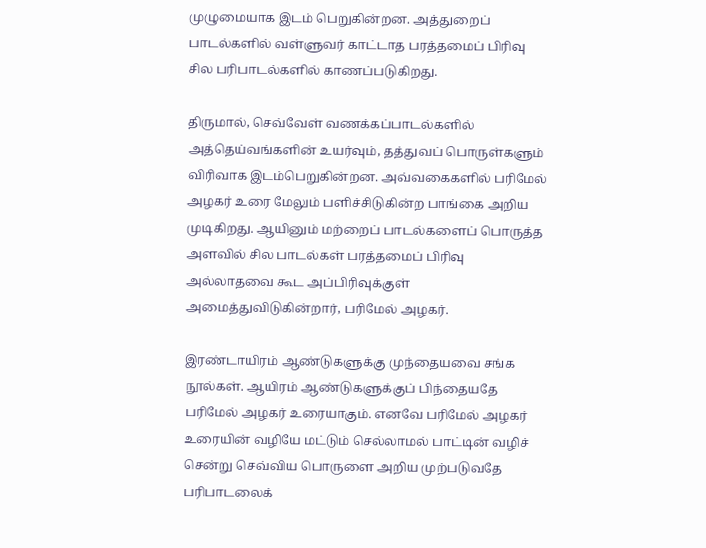முழுமையாக இடம் பெறுகின்றன. அத்துறைப் பாடல்களில் வள்ளுவர் காட்டாத பரத்தமைப் பிரிவு சில பரிபாடல்களில் காணப்படுகிறது.

திருமால், செவ்வேள் வணக்கப்பாடல்களில் அத்தெய்வங்களின் உயர்வும், தத்துவப் பொருள்களும் விரிவாக இடம்பெறுகின்றன. அவ்வகைகளில் பரிமேல் அழகர் உரை மேலும் பளிச்சிடுகின்ற பாங்கை அறிய முடிகிறது. ஆயினும் மற்றைப் பாடல்களைப் பொருத்த அளவில் சில பாடல்கள் பரத்தமைப் பிரிவு அல்லாதவை கூட அப்பிரிவுக்குள் அமைத்துவிடுகின்றார், பரிமேல் அழகர்.

இரண்டாயிரம் ஆண்டுகளுக்கு முந்தையவை சங்க நூல்கள். ஆயிரம் ஆண்டுகளுக்குப் பிந்தையதே பரிமேல் அழகர் உரையாகும். எனவே பரிமேல் அழகர் உரையின் வழியே மட்டும் செல்லாமல் பாட்டின் வழிச் சென்று செவ்விய பொருளை அறிய முற்படுவதே பரிபாடலைக்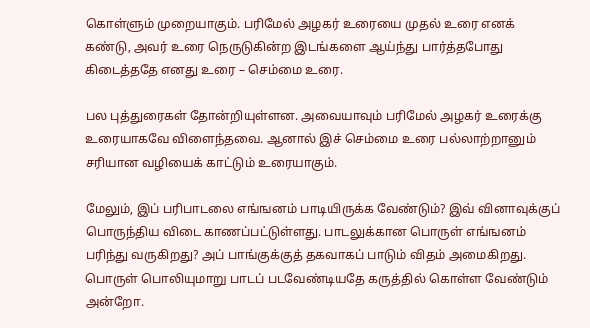கொள்ளும் முறையாகும். பரிமேல் அழகர் உரையை முதல் உரை எனக் கண்டு, அவர் உரை நெருடுகின்ற இடங்களை ஆய்ந்து பார்த்தபோது கிடைத்ததே எனது உரை – செம்மை உரை.

பல புத்துரைகள் தோன்றியுள்ளன. அவையாவும் பரிமேல் அழகர் உரைக்கு உரையாகவே விளைந்தவை. ஆனால் இச் செம்மை உரை பல்லாற்றானும் சரியான வழியைக் காட்டும் உரையாகும்.

மேலும், இப் பரிபாடலை எங்ஙனம் பாடியிருக்க வேண்டும்? இவ் வினாவுக்குப் பொருந்திய விடை காணப்பட்டுள்ளது. பாடலுக்கான பொருள் எங்ஙனம் பரிந்து வருகிறது? அப் பாங்குக்குத் தகவாகப் பாடும் விதம் அமைகிறது. பொருள் பொலியுமாறு பாடப் படவேண்டியதே கருத்தில் கொள்ள வேண்டும் அன்றோ.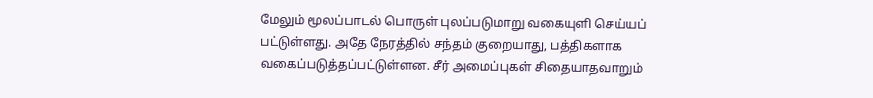மேலும் மூலப்பாடல் பொருள் புலப்படுமாறு வகையுளி செய்யப் பட்டுள்ளது. அதே நேரத்தில் சந்தம் குறையாது, பத்திகளாக வகைப்படுத்தப்பட்டுள்ளன. சீர் அமைப்புகள் சிதையாதவாறும்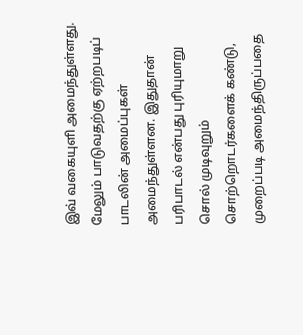இவ் வகையுளி அமைந்துள்ளது. மேலும் பாடுவதற்கு ஏற்றபடிப் பாடலின் அமைப்புகள் அமைந்துள்ளன. இதுதான் பரிபாடல் என்பது புரியுமாறு சொல் முடிவுறும் சொற்றொடர்களைக் கண்டு, முறைப்படி அமைந்திருப்பதை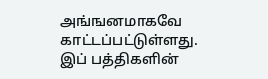அங்ஙனமாகவே காட்டப்பட்டுள்ளது. இப் பத்திகளின்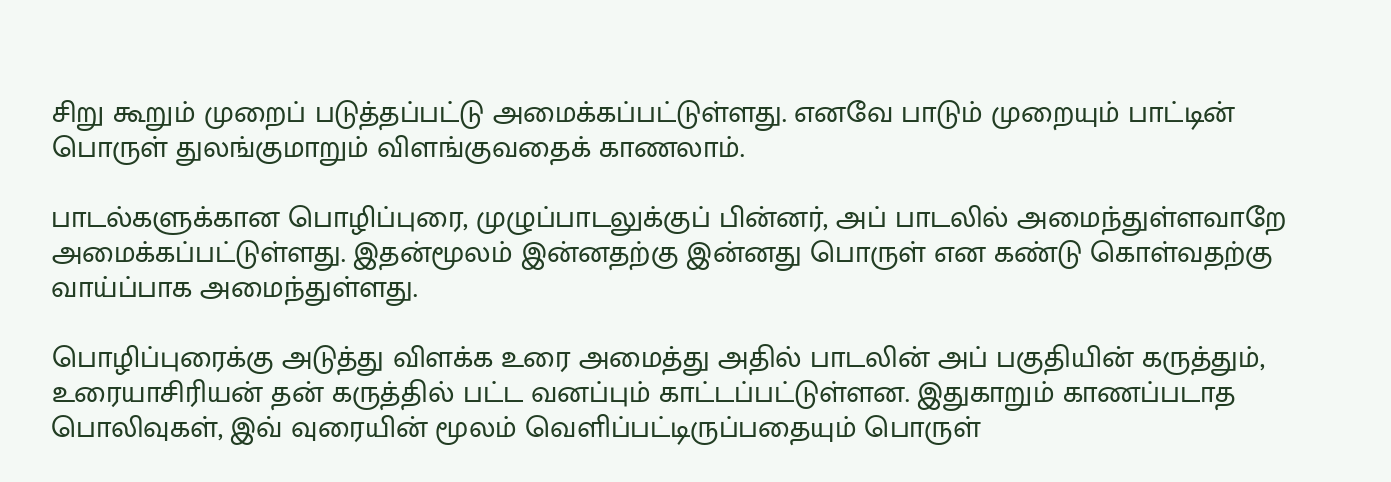சிறு கூறும் முறைப் படுத்தப்பட்டு அமைக்கப்பட்டுள்ளது. எனவே பாடும் முறையும் பாட்டின் பொருள் துலங்குமாறும் விளங்குவதைக் காணலாம்.

பாடல்களுக்கான பொழிப்புரை, முழுப்பாடலுக்குப் பின்னர், அப் பாடலில் அமைந்துள்ளவாறே அமைக்கப்பட்டுள்ளது. இதன்மூலம் இன்னதற்கு இன்னது பொருள் என கண்டு கொள்வதற்கு வாய்ப்பாக அமைந்துள்ளது.

பொழிப்புரைக்கு அடுத்து விளக்க உரை அமைத்து அதில் பாடலின் அப் பகுதியின் கருத்தும், உரையாசிரியன் தன் கருத்தில் பட்ட வனப்பும் காட்டப்பட்டுள்ளன. இதுகாறும் காணப்படாத பொலிவுகள், இவ் வுரையின் மூலம் வெளிப்பட்டிருப்பதையும் பொருள்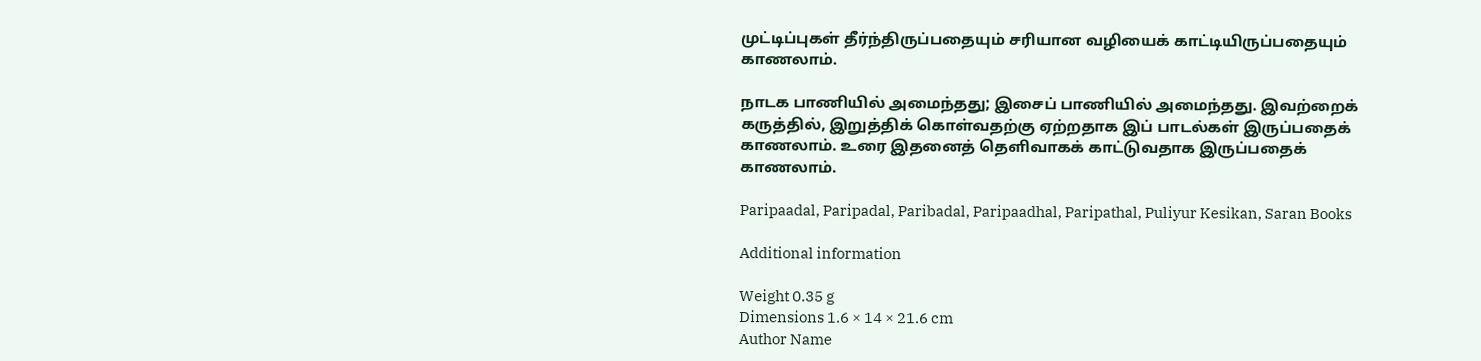முட்டிப்புகள் தீர்ந்திருப்பதையும் சரியான வழியைக் காட்டியிருப்பதையும் காணலாம்.

நாடக பாணியில் அமைந்தது; இசைப் பாணியில் அமைந்தது. இவற்றைக் கருத்தில், இறுத்திக் கொள்வதற்கு ஏற்றதாக இப் பாடல்கள் இருப்பதைக் காணலாம். உரை இதனைத் தெளிவாகக் காட்டுவதாக இருப்பதைக் காணலாம்.

Paripaadal, Paripadal, Paribadal, Paripaadhal, Paripathal, Puliyur Kesikan, Saran Books

Additional information

Weight 0.35 g
Dimensions 1.6 × 14 × 21.6 cm
Author Name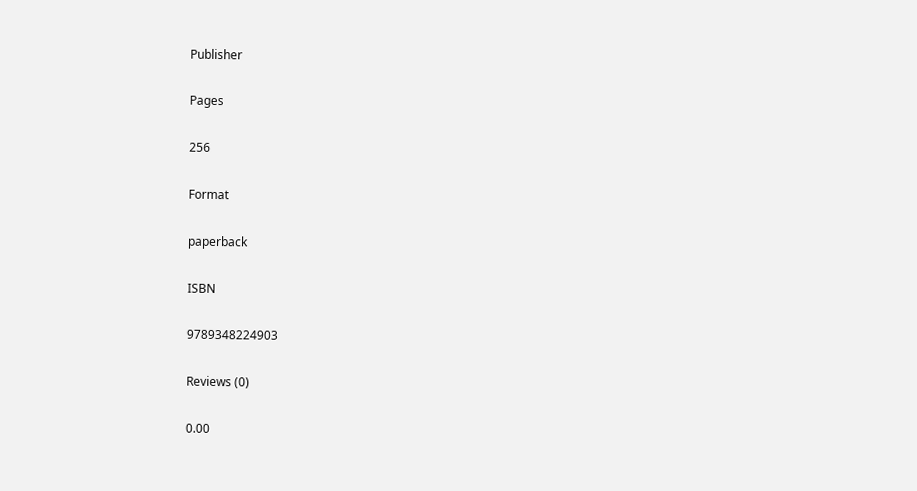Publisher

Pages

256

Format

paperback

ISBN

9789348224903

Reviews (0)

0.00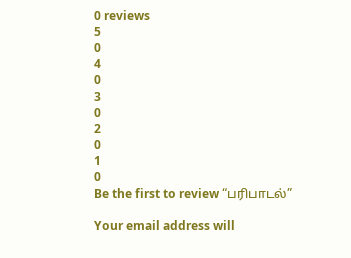0 reviews
5
0
4
0
3
0
2
0
1
0
Be the first to review “பரிபாடல்”

Your email address will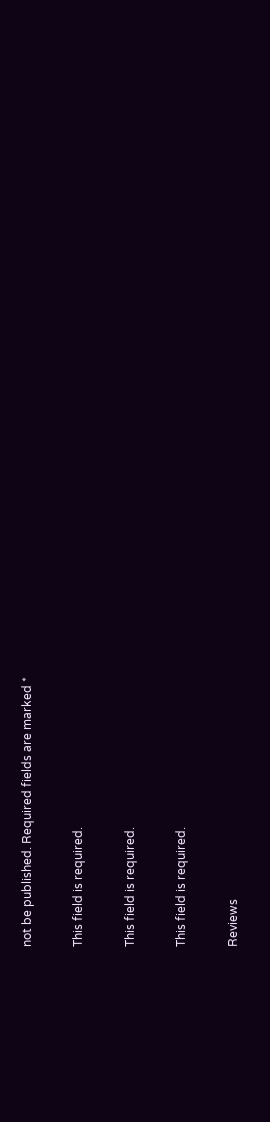not be published. Required fields are marked *

This field is required.

This field is required.

This field is required.

Reviews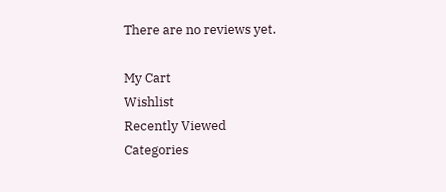There are no reviews yet.

My Cart
Wishlist
Recently Viewed
Categories